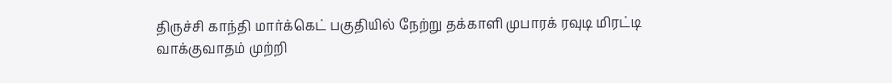திருச்சி காந்தி மார்க்கெட் பகுதியில் நேற்று தக்காளி முபாரக் ரவுடி மிரட்டி வாக்குவாதம் முற்றி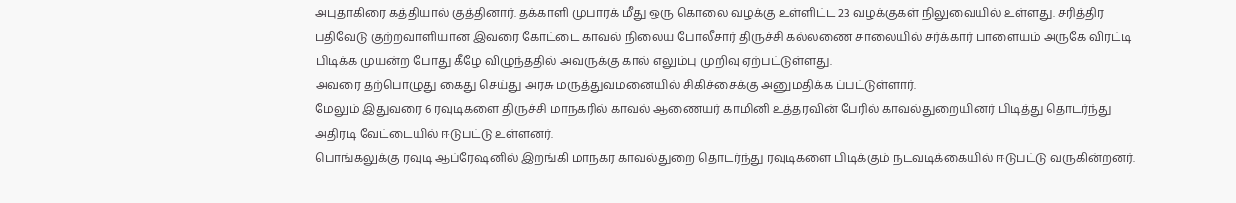அபுதாகிரை கத்தியால் குத்தினார். தக்காளி முபாரக் மீது ஒரு கொலை வழக்கு உள்ளிட்ட 23 வழக்குகள் நிலுவையில் உள்ளது. சரித்திர பதிவேடு குற்றவாளியான இவரை கோட்டை காவல் நிலைய போலீசார் திருச்சி கல்லணை சாலையில் சர்க்கார் பாளையம் அருகே விரட்டி பிடிக்க முயன்ற போது கீழே விழுந்ததில் அவருக்கு கால் எலும்பு முறிவு ஏற்பட்டுள்ளது.
அவரை தற்பொழுது கைது செய்து அரசு மருத்துவமனையில் சிகிச்சைக்கு அனுமதிக்க ப்பட்டுள்ளார்.
மேலும் இதுவரை 6 ரவுடிகளை திருச்சி மாநகரில் காவல் ஆணையர் காமினி உத்தரவின் பேரில் காவல்துறையினர் பிடித்து தொடர்ந்து அதிரடி வேட்டையில் ஈடுபட்டு உள்ளனர்.
பொங்கலுக்கு ரவுடி ஆப்ரேஷனில் இறங்கி மாநகர காவல்துறை தொடர்ந்து ரவுடிகளை பிடிக்கும் நடவடிக்கையில் ஈடுபட்டு வருகின்றனர்.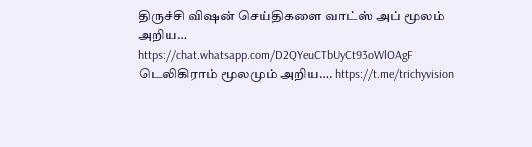திருச்சி விஷன் செய்திகளை வாட்ஸ் அப் மூலம் அறிய…
https://chat.whatsapp.com/D2QYeuCTbUyCt93oWlOAgF
டெலிகிராம் மூலமும் அறிய…. https://t.me/trichyvision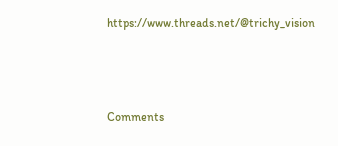https://www.threads.net/@trichy_vision



Comments